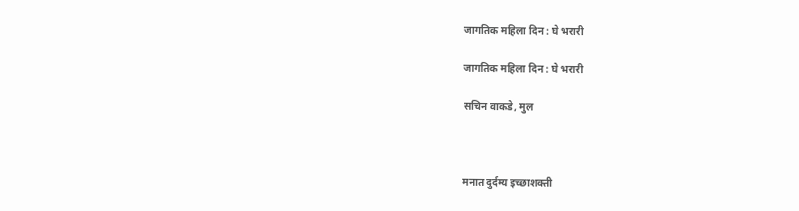जागतिक महिला दिन : घे भरारी

जागतिक महिला दिन : घे भरारी

सचिन वाकडे, मुल



मनात दुर्दम्य इच्छाशक्ती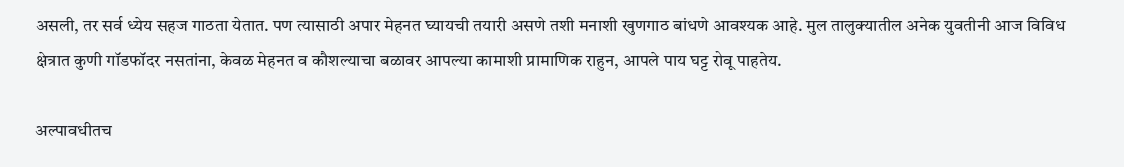असली, तर सर्व ध्येय सहज गाठता येतात. पण त्यासाठी अपार मेहनत घ्यायची तयारी असणे तशी मनाशी खुणगाठ बांधणे आवश्यक आहे. मुल तालुक्यातील अनेक युवतीनी आज विविध क्षेत्रात कुणी गॉडफॉदर नसतांना, केवळ मेहनत व कौशल्याचा बळावर आपल्या कामाशी प्रामाणिक राहुन, आपले पाय घट्ट रोवू पाहतेय.

अल्पावधीतच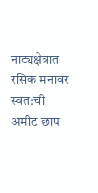नाट्यक्षेत्रात रसिक मनावर स्वत:ची अमीट छाप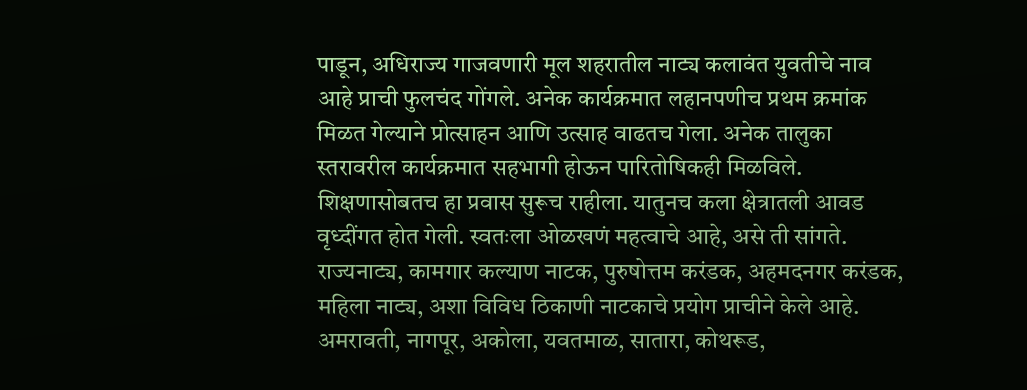पाडून, अधिराज्य गाजवणारी मूल शहरातील नाट्य कलावंत युवतीचे नाव आहे प्राची फुलचंद गोंगले. अनेक कार्यक्रमात लहानपणीच प्रथम क्रमांक मिळत गेल्याने प्रोत्साहन आणि उत्साह वाढतच गेला. अनेक तालुका स्तरावरील कार्यक्रमात सहभागी होऊन पारितोषिकही मिळविले. शिक्षणासोबतच हा प्रवास सुरूच राहीला. यातुनच कला क्षेत्रातली आवड वृध्दींगत होत गेली. स्वतःला ओळखणं महत्वाचे आहे, असे ती सांगते. राज्यनाट्य, कामगार कल्याण नाटक, पुरुषोत्तम करंडक, अहमदनगर करंडक, महिला नाट्य, अशा विविध ठिकाणी नाटकाचे प्रयोग प्राचीने केले आहे. अमरावती, नागपूर, अकोला, यवतमाळ, सातारा, कोथरूड,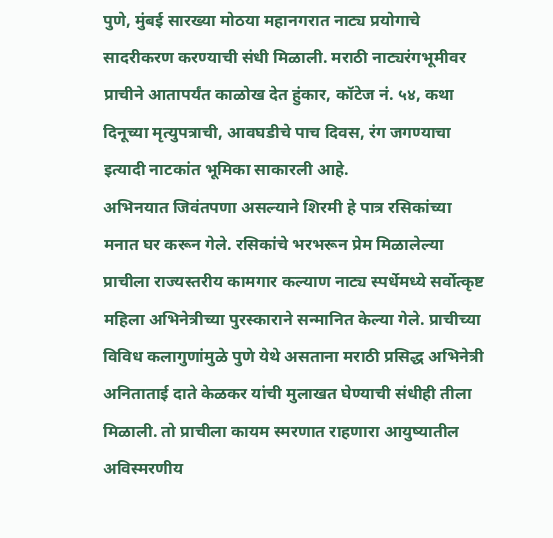पुणे, मुंबई सारख्या मोठया महानगरात नाट्य प्रयोगाचे सादरीकरण करण्याची संधी मिळाली. मराठी नाट्यरंगभूमीवर प्राचीने आतापर्यंत काळोख देत हुंकार, कॉटेज नं. ५४, कथा दिनूच्या मृत्युपत्राची, आवघडीचे पाच दिवस, रंग जगण्याचा इत्यादी नाटकांत भूमिका साकारली आहे.
अभिनयात जिवंतपणा असल्याने शिरमी हे पात्र रसिकांच्या मनात घर करून गेले. रसिकांचे भरभरून प्रेम मिळालेल्या प्राचीला राज्यस्तरीय कामगार कल्याण नाट्य स्पर्धेमध्ये सर्वोत्कृष्ट महिला अभिनेत्रीच्या पुरस्काराने सन्मानित केल्या गेले. प्राचीच्या विविध कलागुणांमुळे पुणे येथे असताना मराठी प्रसिद्ध अभिनेत्री अनिताताई दाते केळकर यांची मुलाखत घेण्याची संधीही तीला मिळाली. तो प्राचीला कायम स्मरणात राहणारा आयुष्यातील अविस्मरणीय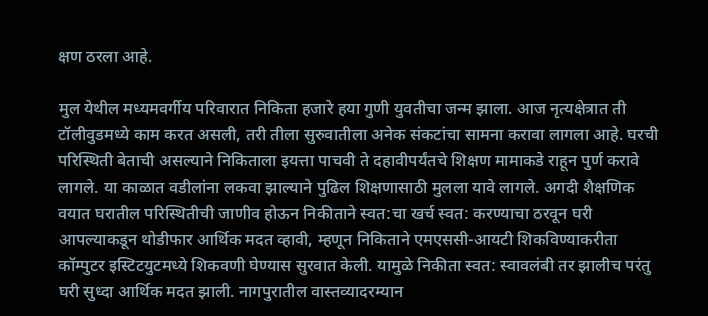क्षण ठरला आहे.

मुल येथील मध्यमवर्गीय परिवारात निकिता हजारे हया गुणी युवतीचा जन्म झाला. आज नृत्यक्षेत्रात ती टॉलीवुडमध्ये काम करत असली, तरी तीला सुरुवातीला अनेक संकटांचा सामना करावा लागला आहे. घरची परिस्थिती बेताची असल्याने निकिताला इयत्ता पाचवी ते दहावीपर्यंतचे शिक्षण मामाकडे राहून पुर्ण करावे लागले. या काळात वडीलांना लकवा झाल्याने पुढिल शिक्षणासाठी मुलला यावे लागले. अगदी शैक्षणिक वयात घरातील परिस्थितीची जाणीव होऊन निकीताने स्वत:चा खर्च स्वत: करण्याचा ठरवून घरी आपल्याकडून थोडीफार आर्थिक मदत व्हावी, म्हणून निकिताने एमएससी-आयटी शिकविण्याकरीता कॉम्पुटर इस्टिटयुटमध्ये शिकवणी घेण्यास सुरवात केली. यामुळे निकीता स्वत: स्वावलंबी तर झालीच परंतु घरी सुध्दा आर्थिक मदत झाली. नागपुरातील वास्तव्यादरम्यान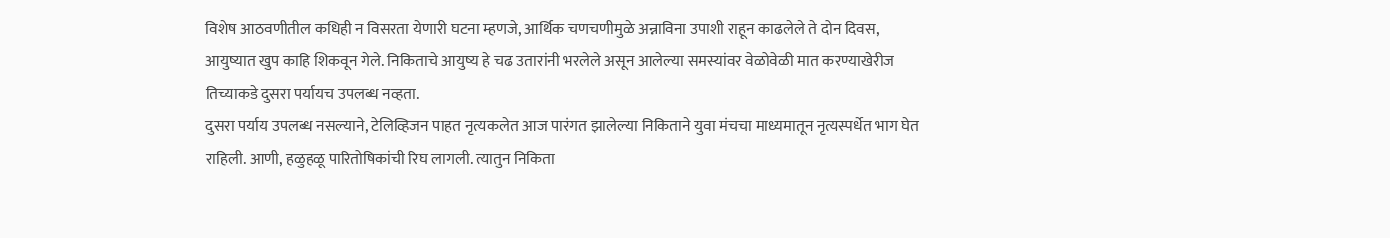विशेष आठवणीतील कधिही न विसरता येणारी घटना म्हणजे, आर्थिक चणचणीमुळे अन्नाविना उपाशी राहून काढलेले ते दोन दिवस, आयुष्यात खुप काहि शिकवून गेले. निकिताचे आयुष्य हे चढ उतारांनी भरलेले असून आलेल्या समस्यांवर वेळोवेळी मात करण्याखेरीज तिच्याकडे दुसरा पर्यायच उपलब्ध नव्हता.
दुसरा पर्याय उपलब्ध नसल्याने, टेलिव्हिजन पाहत नृत्यकलेत आज पारंगत झालेल्या निकिताने युवा मंचचा माध्यमातून नृत्यस्पर्धेत भाग घेत राहिली. आणी, हळुहळू पारितोषिकांची रिघ लागली. त्यातुन निकिता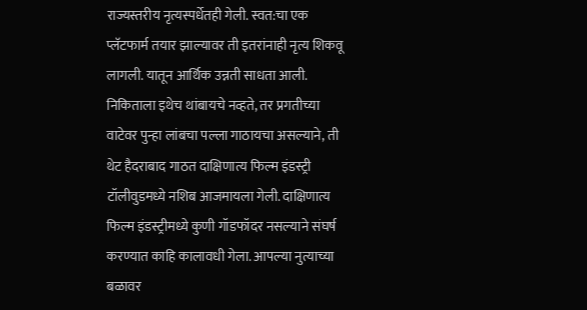राज्यस्तरीय नृत्यस्पर्धेतही गेली. स्वत:चा एक प्लॅटफार्म तयार झाल्यावर ती इतरांनाही नृत्य शिकवू लागली. यातून आर्थिक उन्नती साधता आली. निकिताला इथेच थांबायचे नव्हते, तर प्रगतीच्या वाटेवर पुन्हा लांबचा पल्ला गाठायचा असल्याने, ती थेट हैदराबाद गाठत दाक्षिणात्य फिल्म इंडस्ट्री टॉलीवुडमध्ये नशिब आजमायला गेली. दाक्षिणात्य फिल्म इंडस्ट्रीमध्ये कुणी गॉडफॉदर नसल्याने संघर्ष करण्यात काहि कालावधी गेला. आपल्या नुत्याच्या बळावर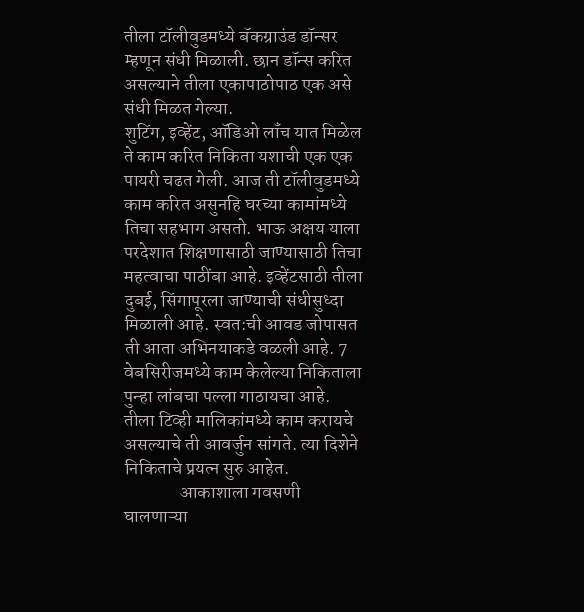तीला टॉलीवुडमध्ये बॅकग्राउंड डॉन्सर म्हणून संधी मिळाली. छान डॉन्स करित असल्याने तीला एकापाठोपाठ एक असे संधी मिळत गेल्या.
शुटिंग, इव्हेंट, ऑडिओ लॉंच यात मिळेल ते काम करित निकिता यशाची एक एक पायरी चढत गेली. आज ती टॉलीवुडमध्ये काम करित असुनहि घरच्या कामांमध्ये तिचा सहभाग असतो. भाऊ अक्षय याला परदेशात शिक्षणासाठी जाण्यासाठी तिचा महत्वाचा पाठींबा आहे. इव्हेंटसाठी तीला दुबई, सिंगापूरला जाण्याची संधीसुध्दा मिळाली आहे. स्वत:ची आवड जोपासत ती आता अभिनयाकडे वळली आहे. 7 वेबसिरीजमध्ये काम केलेल्या निकिताला पुन्हा लांबचा पल्ला गाठायचा आहे. तीला टिव्ही मालिकांमध्ये काम करायचे असल्याचे ती आवर्जुन सांगते. त्या दिशेने निकिताचे प्रयत्न सुरु आहेत.
               आकाशाला गवसणी घालणाऱ्या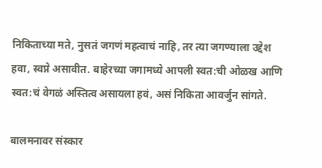निकिताच्या मते, नुसतं जगणं महत्वाचं नाहि, तर त्या जगण्याला उद्देश हवा, स्वप्ने असावीत. बाहेरच्या जगामध्ये आपली स्वत:ची ओळख आणि स्वत:चं वेगळं अस्तित्व असायला हवं, असं निकिता आवर्जुन सांगते.

बालमनावर संस्कार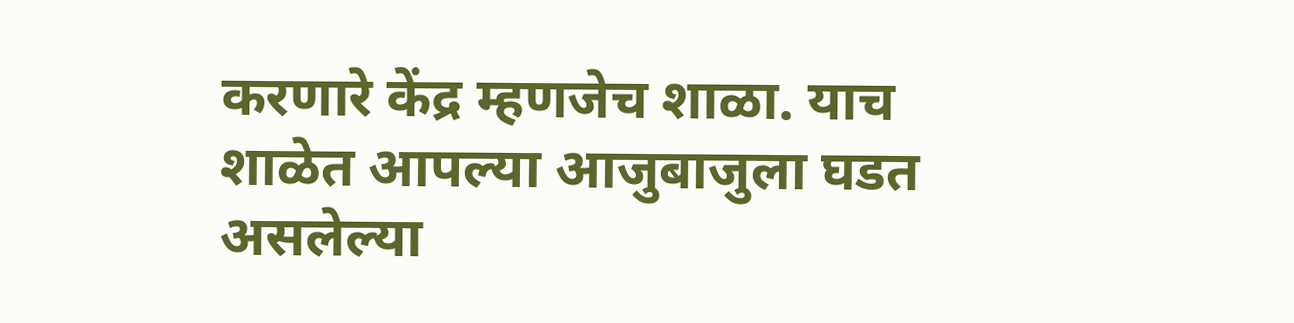करणारे केंद्र म्हणजेच शाळा. याच शाळेत आपल्या आजुबाजुला घडत असलेल्या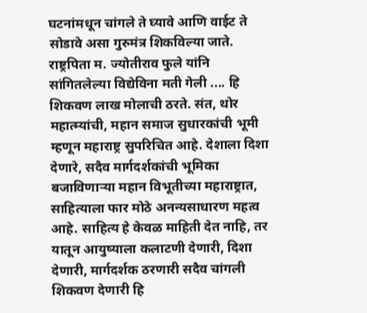घटनांमधून चांगले ते घ्यावे आणि वाईट ते सोडावे असा गुरुमंत्र शिकविल्या जाते. राष्ट्रपिता म. ज्योतीराव फुले यांनि सांगितलेल्या विद्येविना मती गेली .... हि शिकवण लाख मोलाची ठरते. संत, थोर महात्म्यांची, महान समाज सुधारकांची भूमी म्हणून महाराष्ट्र सुपरिचित आहे. देशाला दिशा देणारे, सदैव मार्गदर्शकांची भूमिका बजाविणाऱ्या महान विभूतीच्या महाराष्ट्रात, साहित्याला फार मोठे अनन्यसाधारण महत्व आहे. साहित्य हे केवळ माहिती देत नाहि, तर यातून आयुष्याला कलाटणी देणारी, दिशा देणारी, मार्गदर्शक ठरणारी सदैव चांगली शिकवण देणारी हि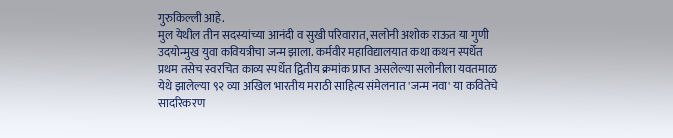गुरुकिल्ली आहे.
मुल येथील तीन सदस्यांच्या आनंदी व सुखी परिवारात, सलोनी अशोक राऊत या गुणी उदयोन्मुख युवा कवियत्रीचा जन्म झाला. कर्मवीर महाविद्यालयात कथा कथन स्पर्धेत प्रथम तसेच स्वरचित काव्य स्पर्धेत द्वितीय क्रमांक प्राप्त असलेल्या सलोनीला यवतमाळ येथे झालेल्या ९२ व्या अखिल भारतीय मराठी साहित्य संमेलनात 'जन्म नवा' या कवितेचे सादरिकरण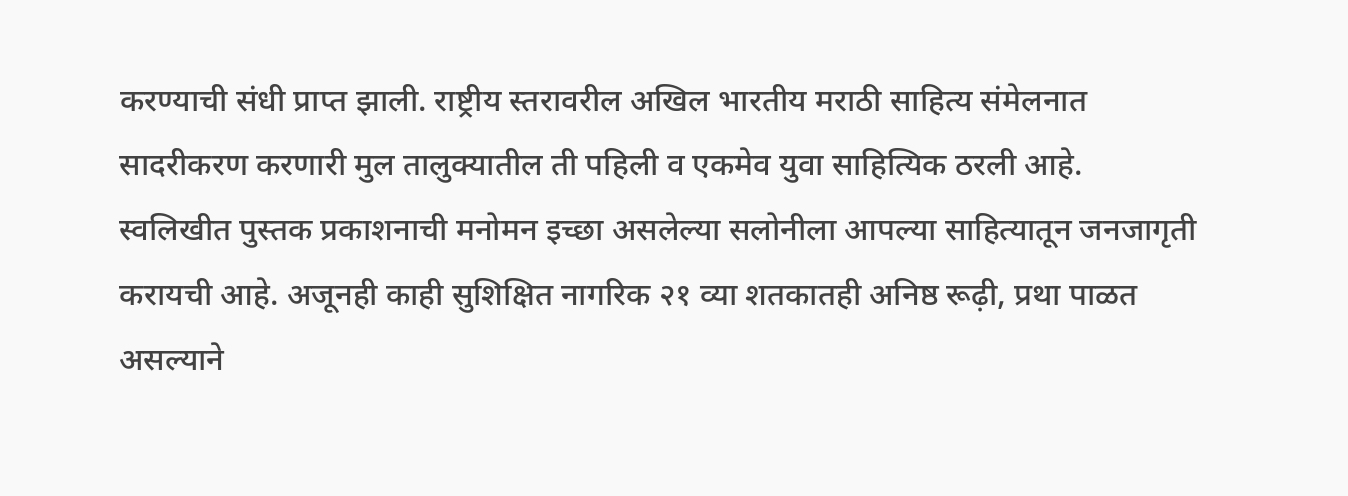करण्याची संधी प्राप्त झाली. राष्ट्रीय स्तरावरील अखिल भारतीय मराठी साहित्य संमेलनात सादरीकरण करणारी मुल तालुक्यातील ती पहिली व एकमेव युवा साहित्यिक ठरली आहे. स्वलिखीत पुस्तक प्रकाशनाची मनोमन इच्छा असलेल्या सलोनीला आपल्या साहित्यातून जनजागृती करायची आहे. अजूनही काही सुशिक्षित नागरिक २१ व्या शतकातही अनिष्ठ रूढ़ी, प्रथा पाळत असल्याने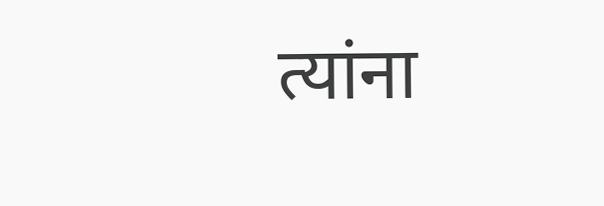त्यांना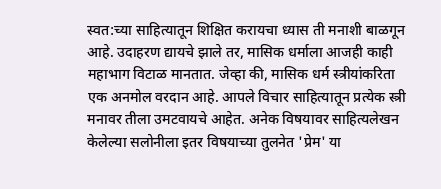स्वत:च्या साहित्यातून शिक्षित करायचा ध्यास ती मनाशी बाळगून आहे. उदाहरण द्यायचे झाले तर, मासिक धर्माला आजही काही महाभाग विटाळ मानतात. जेव्हा की, मासिक धर्म स्त्रीयांकरिता एक अनमोल वरदान आहे. आपले विचार साहित्यातून प्रत्येक स्त्री मनावर तीला उमटवायचे आहेत. अनेक विषयावर साहित्यलेखन केलेल्या सलोनीला इतर विषयाच्या तुलनेत 'प्रेम' या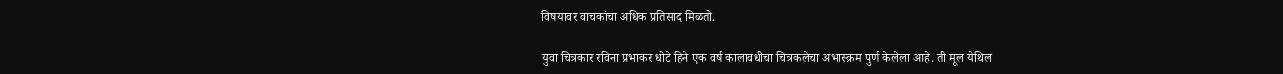विषयावर वाचकांचा अधिक प्रतिसाद मिळतो.

युवा चित्रकार रविना प्रभाकर धोटे हिने एक वर्ष कालावधीचा चित्रकलेचा अभास्क्रम पुर्ण केलेला आहे. ती मूल येथिल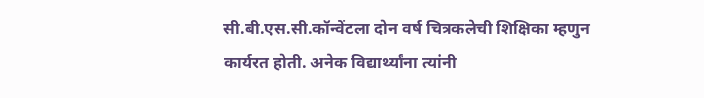सी.बी.एस.सी.कॉन्वेंटला दोन वर्ष चित्रकलेची शिक्षिका म्हणुन कार्यरत होती. अनेक विद्यार्थ्यांना त्यांनी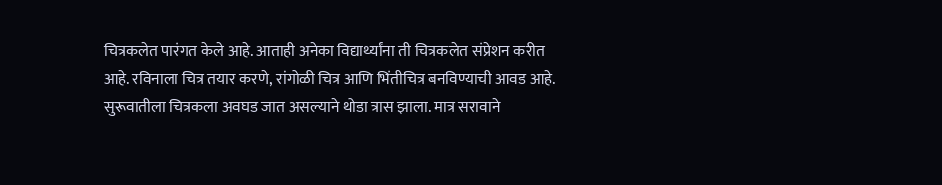चित्रकलेत पारंगत केले आहे. आताही अनेका विद्यार्थ्यांना ती चित्रकलेत संप्रेशन करीत आहे. रविनाला चित्र तयार करणे, रांगोळी चित्र आणि भिंतीचित्र बनविण्याची आवड आहे. सुरूवातीला चित्रकला अवघड जात असल्याने थोडा त्रास झाला. मात्र सरावाने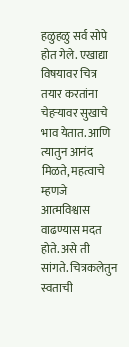हळुहळु सर्व सोपे होत गेले. एखाद्या विषयावर चित्र तयार करतांना चेहऱ्यावर सुखाचे भाव येतात. आणि त्यातुन आनंद मिळते, महत्वाचे म्हणजे आत्मविश्वास वाढण्यास मदत होते. असे ती सांगते. चित्रकलेतुन स्वताची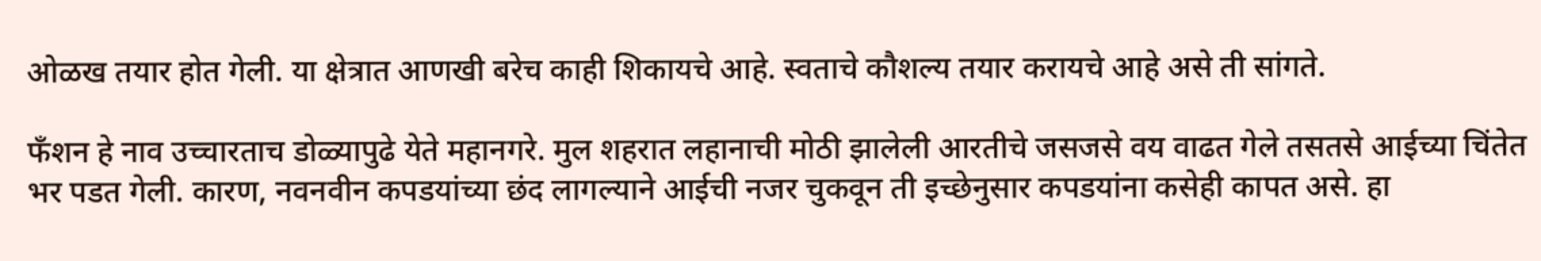ओळख तयार होत गेली. या क्षेत्रात आणखी बरेच काही शिकायचे आहे. स्वताचे कौशल्य तयार करायचे आहे असे ती सांगते.

फँशन हे नाव उच्चारताच डोळ्यापुढे येते महानगरे. मुल शहरात लहानाची मोठी झालेली आरतीचे जसजसे वय वाढत गेले तसतसे आईच्या चिंतेत भर पडत गेली. कारण, नवनवीन कपडयांच्या छंद लागल्याने आईची नजर चुकवून ती इच्छेनुसार कपडयांना कसेही कापत असे. हा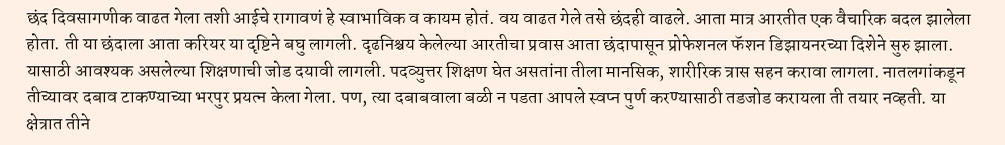छंद दिवसागणीक वाढत गेला तशी आईचे रागावणं हे स्वाभाविक व कायम होतं. वय वाढत गेले तसे छंदही वाढले. आता मात्र आरतीत एक वैचारिक बदल झालेला होता. ती या छंदाला आता करियर या दृष्टिने बघु लागली. दृढनिश्चय केलेल्या आरतीचा प्रवास आता छंदापासून प्रोफेशनल फॅशन डिझायनरच्या दिशेने सुरु झाला. यासाठी आवश्यक असलेल्या शिक्षणाची जोड दयावी लागली. पदव्युत्तर शिक्षण घेत असतांना तीला मानसिक, शारीरिक त्रास सहन करावा लागला. नातलगांकडून तीच्यावर दबाव टाकण्याच्या भरपुर प्रयत्न केला गेला. पण, त्या दबाबवाला बळी न पडता आपले स्वप्न पुर्ण करण्यासाठी तडजोड करायला ती तयार नव्हती. या क्षेत्रात तीने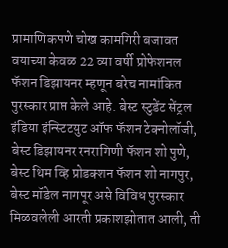प्रामाणिकपणे चोख कामगिरी बजावत वयाच्या केवळ 22 व्या वर्षी प्रोफेशनल फॅशन डिझायनर म्हणून बरेच नामांकित पुरस्कार प्राप्त केले आहे. बेस्ट स्टुडेंट सेंट्रल इंडिया इंन्स्टिटयुट ऑफ फॅशन टेक्नोलॉजी, बेस्ट डिझायनर रनरागिणी फॅशन शो पुणे, बेस्ट थिम व्हि प्रोडक्शन फॅशन शो नागपुर, बेस्ट मॉडेल नागपूर असे विविध पुरस्कार मिळवलेली आरती प्रकाशझोतात आली, ती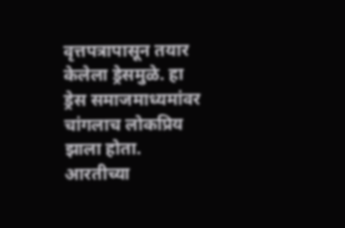वृत्तपत्रापासून तयार केलेला ड्रेसमुळे. हा ड्रेस समाजमाध्यमांवर चांगलाच लोकप्रिय झाला होता. आरतीच्या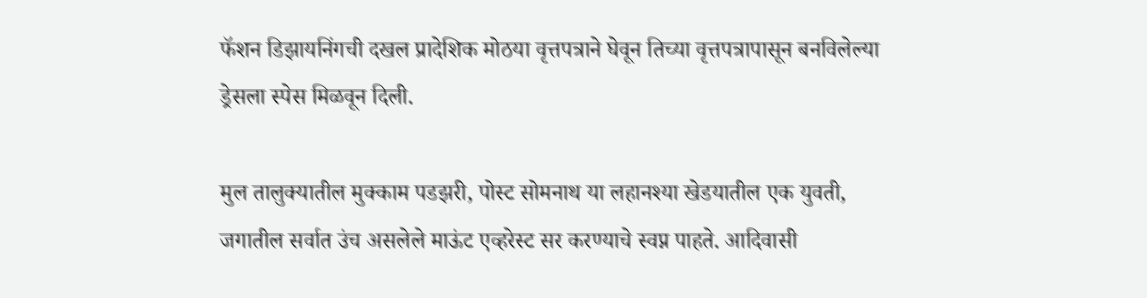फॅशन डिझायनिंगची दखल प्रादेशिक मोठया वृत्तपत्राने घेवून तिच्या वृत्तपत्रापासून बनविलेल्या ड्रेसला स्पेस मिळवून दिली.

मुल तालुक्यातील मुक्काम पडझरी, पोस्ट सोमनाथ या लहानश्या खेडयातील एक युवती, जगातील सर्वात उंच असलेले माऊंट एव्हरेस्ट सर करण्याचे स्वप्न पाहते. आदिवासी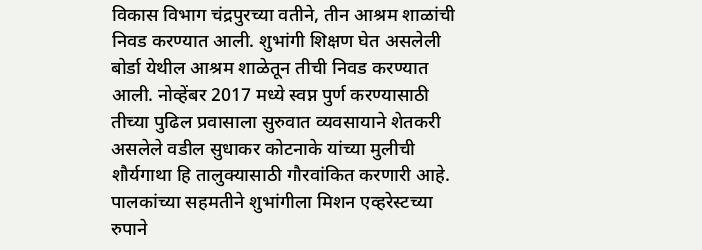विकास विभाग चंद्रपुरच्या वतीने, तीन आश्रम शाळांची निवड करण्यात आली. शुभांगी शिक्षण घेत असलेली बोर्डा येथील आश्रम शाळेतून तीची निवड करण्यात आली. नोव्हेंबर 2017 मध्ये स्वप्न पुर्ण करण्यासाठी तीच्या पुढिल प्रवासाला सुरुवात व्यवसायाने शेतकरी असलेले वडील सुधाकर कोटनाके यांच्या मुलीची शौर्यगाथा हि तालुक्यासाठी गौरवांकित करणारी आहे.
पालकांच्या सहमतीने शुभांगीला मिशन एव्हरेस्टच्या रुपाने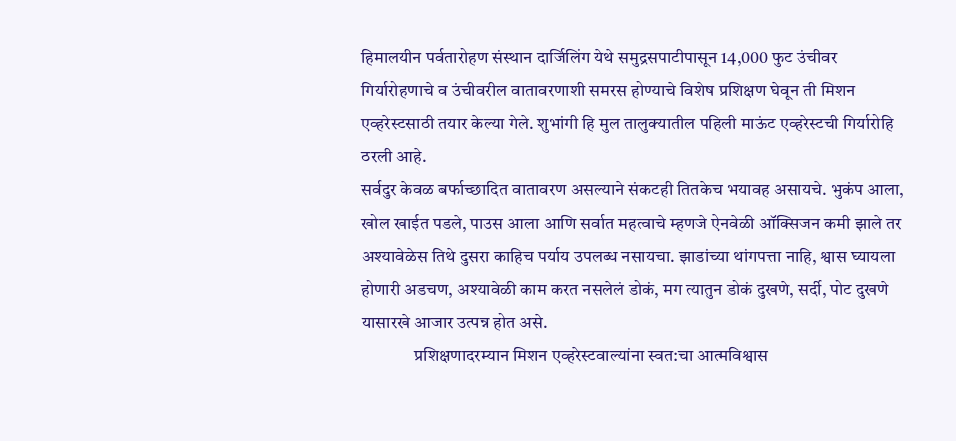हिमालयीन पर्वतारोहण संस्थान दार्जिलिंग येथे समुद्रसपाटीपासून 14,000 फुट उंचीवर गिर्यारोहणाचे व उंचीवरील वातावरणाशी समरस होण्याचे विशेष प्रशिक्षण घेवून ती मिशन एव्हरेस्टसाठी तयार केल्या गेले. शुभांगी हि मुल तालुक्यातील पहिली माऊंट एव्हरेस्टची गिर्यारोहि ठरली आहे.
सर्वदुर केवळ बर्फाच्छादित वातावरण असल्याने संकटही तितकेच भयावह असायचे. भुकंप आला, खोल खाईत पडले, पाउस आला आणि सर्वात महत्वाचे म्हणजे ऐनवेळी ऑक्सिजन कमी झाले तर अश्यावेळेस तिथे दुसरा काहिच पर्याय उपलब्ध नसायचा. झाडांच्या थांगपत्ता नाहि, श्वास घ्यायला होणारी अडचण, अश्यावेळी काम करत नसलेलं डोकं, मग त्यातुन डोकं दुखणे, सर्दी, पोट दुखणे यासारखे आजार उत्पन्न होत असे.
               प्रशिक्षणादरम्यान मिशन एव्हरेस्टवाल्यांना स्वत:चा आत्मविश्वास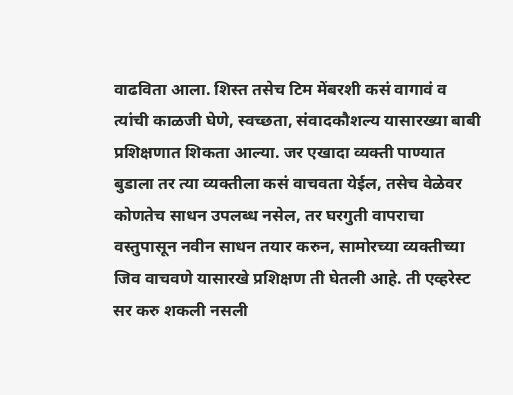वाढविता आला. शिस्त तसेच टिम मेंबरशी कसं वागावं व त्यांची काळजी घेणे, स्वच्छता, संवादकौशल्य यासारख्या बाबी प्रशिक्षणात शिकता आल्या. जर एखादा व्यक्ती पाण्यात बुडाला तर त्या व्यक्तीला कसं वाचवता येईल, तसेच वेळेवर कोणतेच साधन उपलब्ध नसेल, तर घरगुती वापराचा वस्तुपासून नवीन साधन तयार करुन, सामोरच्या व्यक्तीच्या जिव वाचवणे यासारखे प्रशिक्षण ती घेतली आहे. ती एव्हरेस्ट सर करु शकली नसली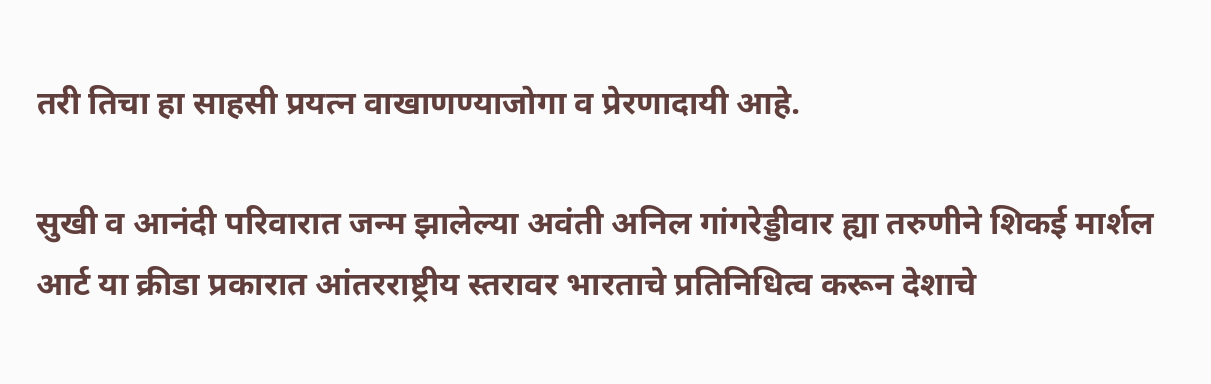तरी तिचा हा साहसी प्रयत्न वाखाणण्याजोगा व प्रेरणादायी आहे.

सुखी व आनंदी परिवारात जन्म झालेल्या अवंती अनिल गांगरेड्डीवार ह्या तरुणीने शिकई मार्शल आर्ट या क्रीडा प्रकारात आंतरराष्ट्रीय स्तरावर भारताचे प्रतिनिधित्व करून देशाचे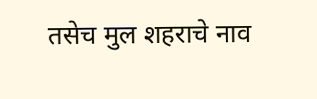तसेच मुल शहराचे नाव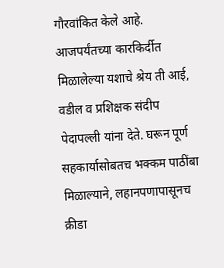गौरवांकित केले आहे. आजपर्यंतच्या कारकिर्दीत मिळालेल्या यशाचे श्रेय ती आई, वडील व प्रशिक्षक संदीप पेदापल्ली यांना देते. घरून पूर्ण सहकार्यासोबतच भक्कम पाठींबा मिळाल्याने, लहानपणापासूनच क्रीडा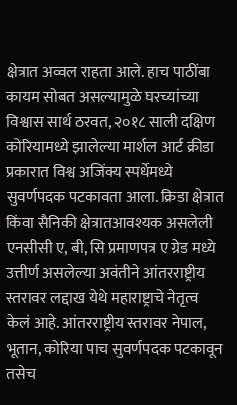क्षेत्रात अव्वल राहता आले. हाच पाठींबा कायम सोबत असल्यामुळे घरच्यांच्या विश्वास सार्थ ठरवत, २०१८ साली दक्षिण कोरियामध्ये झालेल्या मार्शल आर्ट क्रीडा प्रकारात विश्व अजिंक्य स्पर्धेमध्ये सुवर्णपदक पटकावता आला. क्रिडा क्षेत्रात किंवा सैनिकी क्षेत्रातआवश्यक असलेली एनसीसी ए, बी, सि प्रमाणपत्र ए ग्रेड मध्ये उत्तीर्ण असलेल्या अवंतीने आंतरराष्ट्रीय स्तरावर लद्दाख येथे महाराष्ट्राचे नेतृत्व केलं आहे. आंतरराष्ट्रीय स्तरावर नेपाल, भूतान, कोरिया पाच सुवर्णपदक पटकावून तसेच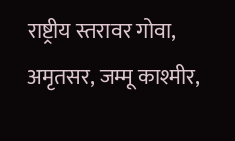राष्ट्रीय स्तरावर गोवा, अमृतसर, जम्मू काश्मीर,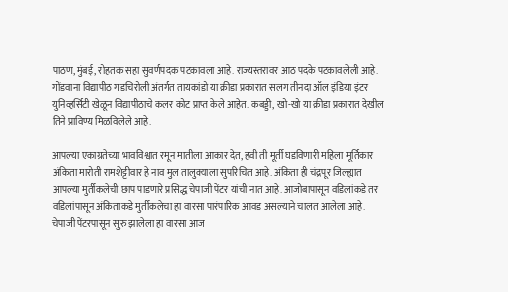पाठण, मुंबई, रोहतक सहा सुवर्णपदक पटकावला आहे. राज्यस्तरावर आठ पदके पटकावलेली आहे. गोंडवाना विद्यापीठ गडचिरोली अंतर्गत तायकांडो या क्रीडा प्रकारात सलग तीनदा ऑल इंडिया इंटर युनिव्हर्सिटी खेळून विद्यापीठाचे कलर कोट प्राप्त केले आहेत. कबड्डी, खो-खो या क्रीडा प्रकारात देखील तिने प्राविण्य मिळविलेले आहे.

आपल्या एकाग्रतेच्या भावविश्वात रमून मातीला आकार देत, हवी ती मूर्ती घडविणारी महिला मूर्तिकार अंकिता मारोती रामशेट्टीवार हे नाव मुल तालुक्याला सुपरिचित आहे. अंकिता ही चंद्रपूर जिल्ह्यात आपल्या मुर्तीकलेची छाप पाडणारे प्रसिद्ध चेपाजी पेंटर यांची नात आहे. आजोबापासून वडिलांकडे तर वडिलांपासून अंकिताकडे मुर्तीकलेचा हा वारसा पारंपारिक आवड असल्याने चालत आलेला आहे. चेपाजी पेंटरपासून सुरु झालेला हा वारसा आज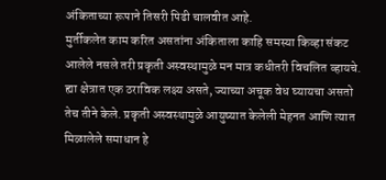अंकिताच्या रूपाने तिसरी पिढी चालवीत आहे.
मुर्तीकलेत काम करित असतांना अंकिताला काहि समस्या किव्हा संकट आलेले नसले तरी प्रकृती अस्वस्थामुळे मन मात्र कधीतरी विचलित व्हायचे. ह्या क्षेत्रात एक ठराविक लक्ष्य असते, ज्याच्या अचूक वेध घ्यायचा असतो तेच तीने केले. प्रकृती अस्वस्थामुळे आयुष्यात केलेली मेहनत आणि त्यात मिळालेले समाधान हे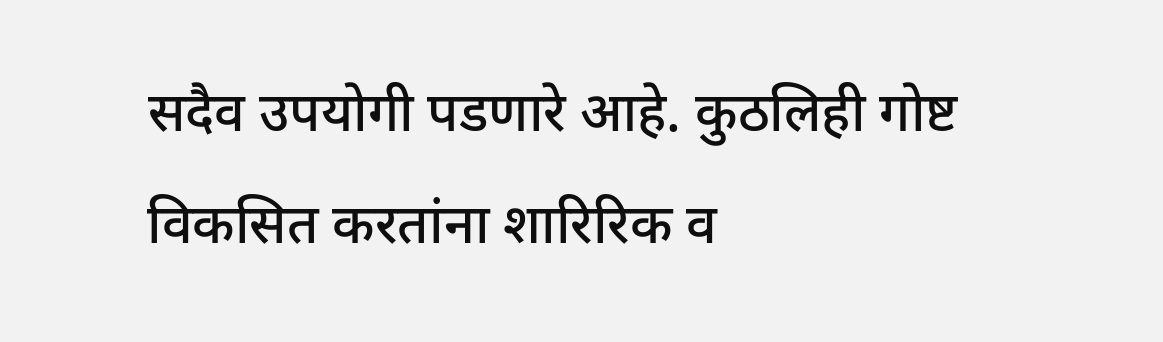सदैव उपयोगी पडणारे आहे. कुठलिही गोष्ट विकसित करतांना शारिरिक व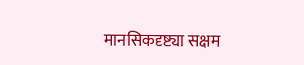मानसिकदृष्ट्या सक्षम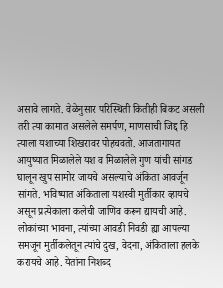असावे लागते. वेळेनुसार परिस्थिती कितीही बिकट असली तरी त्या कामात असलेले समर्पण, माणसाची जिद्द हि त्याला यशाच्या शिखरावर पोहचवतो. आजतागायत आयुष्यात मिळालेले यश व मिळालेले गुण यांची सांगड घालून खुप सामोर जायचे असल्याचे अंकिता आवर्जून सांगते. भविष्यात अंकिताला यशस्वी मुर्तीकार व्हायचे असून प्रत्येकाला कलेची जाणिव करून द्यायची आहे.
लोकांच्या भावना, त्यांच्या आवडी निवडी ह्या आपल्या समजून मुर्तीकलेतून त्यांचे दुख, वेदना, अंकिताला हलके करायचे आहे. येतांना निशब्द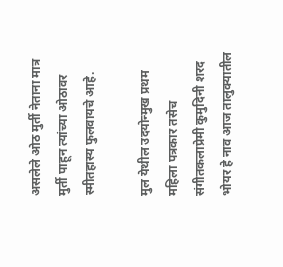असलेले ओठ मुर्ती नेताना मात्र मुर्ती पाहून त्यांच्या ओठावर स्मीतहास्य फुलवायचे आहे.

मुल येथील उदयोन्मुख प्रथम महिला पत्रकार तसेच संगीतकलाप्रेमी कुमुदिनी शरद भोयर हे नाव आज तालुक्यातील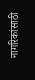नागरिकांसाठी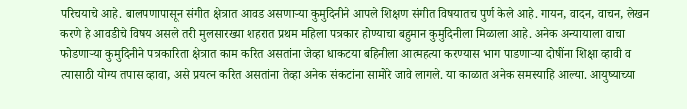परिचयाचे आहे. बालपणापासून संगीत क्षेत्रात आवड असणाऱ्या कुमुदिनीने आपले शिक्षण संगीत विषयातच पुर्ण केले आहे. गायन, वादन, वाचन, लेखन करणे हे आवडीचे विषय असले तरी मुलसारख्या शहरात प्रथम महिला पत्रकार होण्याचा बहुमान कुमुदिनीला मिळाला आहे. अनेक अन्यायाला वाचा फोडणाऱ्या कुमुदिनीने पत्रकारिता क्षेत्रात काम करित असतांना जेव्हा धाकटया बहिनीला आत्महत्या करण्यास भाग पाडणाऱ्या दोषींना शिक्षा व्हावी व त्यासाठी योग्य तपास व्हावा, असे प्रयत्न करित असतांना तेव्हा अनेक संकटांना सामोरे जावे लागले. या काळात अनेक समस्याहि आल्या. आयुष्याच्या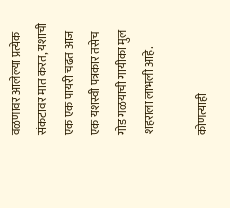वळणावर आलेल्या प्रत्येक संकटावर मात करत, यशाची एक एक पायरी चढत आज एक यशस्वी पत्रकार तसेच गोड गळयाची गायीका मुल शहराला लाभली आहे.

कोणत्याही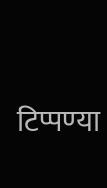टिप्पण्‍या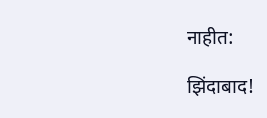नाहीत:

झिंदाबाद!